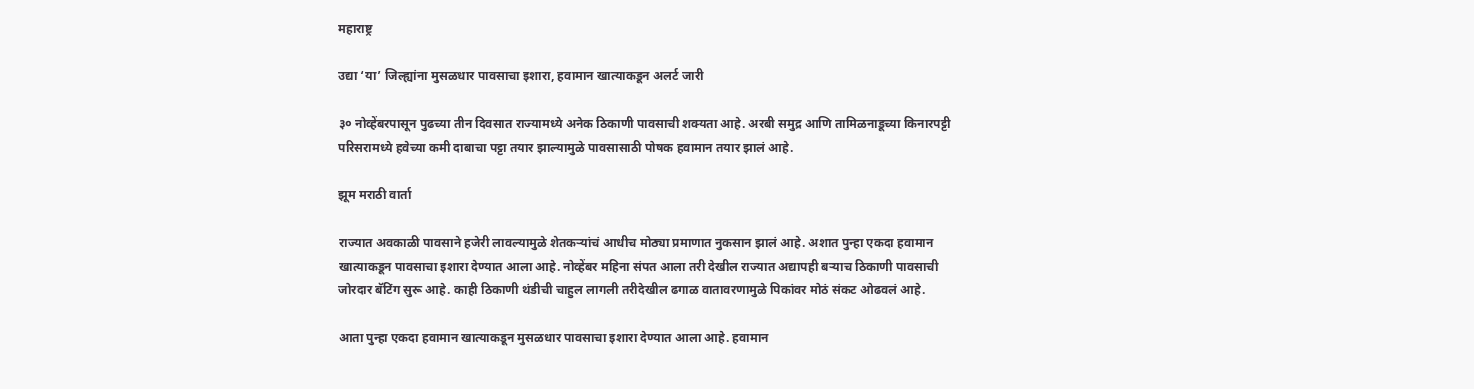महाराष्ट्र

उद्या ‘या’ जिल्ह्यांना मुसळधार पावसाचा इशारा, हवामान खात्याकडून अलर्ट जारी

३० नोव्हेंबरपासून पुढच्या तीन दिवसात राज्यामध्ये अनेक ठिकाणी पावसाची शक्यता आहे. अरबी समुद्र आणि तामिळनाडूच्या किनारपट्टी परिसरामध्ये हवेच्या कमी दाबाचा पट्टा तयार झाल्यामुळे पावसासाठी पोषक हवामान तयार झालं आहे.

झूम मराठी वार्ता

राज्यात अवकाळी पावसाने हजेरी लावल्यामुळे शेतकर्‍यांचं आधीच मोठ्या प्रमाणात नुकसान झालं आहे. अशात पुन्हा एकदा हवामान खात्याकडून पावसाचा इशारा देण्यात आला आहे. नोव्हेंबर महिना संपत आला तरी देखील राज्यात अद्यापही बऱ्याच ठिकाणी पावसाची जोरदार बॅटिंग सुरू आहे. काही ठिकाणी थंडीची चाहुल लागली तरीदेखील ढगाळ वातावरणामुळे पिकांवर मोठं संकट ओढवलं आहे.

आता पुन्हा एकदा हवामान खात्याकडून मुसळधार पावसाचा इशारा देण्यात आला आहे. हवामान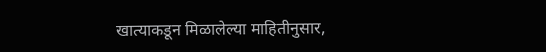खात्याकडून मिळालेल्या माहितीनुसार,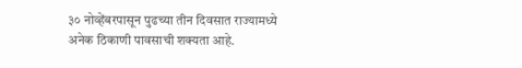३० नोव्हेंबरपासून पुढच्या तीन दिवसात राज्यामध्ये अनेक ठिकाणी पावसाची शक्यता आहे.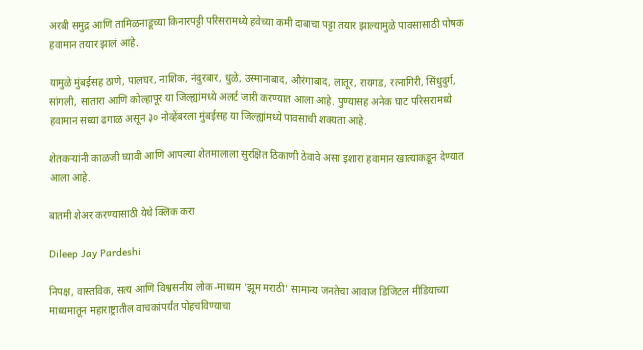अरबी समुद्र आणि तामिळनाडूच्या किनारपट्टी परिसरामध्ये हवेच्या कमी दाबाचा पट्टा तयार झाल्यामुळे पावसासाठी पोषक हवामान तयार झालं आहे.

यामुळे मुंबईसह ठाणे, पालघर, नाशिक, नंदुरबार, धुळे, उस्मानाबाद, औरंगाबाद, लातूर, रायगड, रत्नागिरी, सिंधुदुर्ग, सांगली, सातारा आणि कोल्हापूर या जिल्ह्यांमध्ये अलर्ट जारी करण्यात आला आहे. पुण्यासह अनेक घाट परिसरामध्ये हवामान सध्या ढगाळ असून ३० नोव्हेंबरला मुंबईसह या जिल्ह्यांमध्ये पावसाची शक्यता आहे.

शेतकऱ्यांनी काळजी घ्यावी आणि आपल्या शेतमालाला सुरक्षित ठिकाणी ठेवावे असा इशारा हवामान खात्याकडून देण्यात आला आहे.

बातमी शेअर करण्यासाठी येथे क्लिक करा

Dileep Jay Pardeshi

निपक्ष, वास्तविक, सत्य आणि विश्वसनीय लोक-माध्यम 'झूम मराठी' सामान्य जनतेचा आवाज डिजिटल मीडियाच्या माध्यमातून महाराष्ट्रातील वाचकांपर्यंत पोहचविण्याचा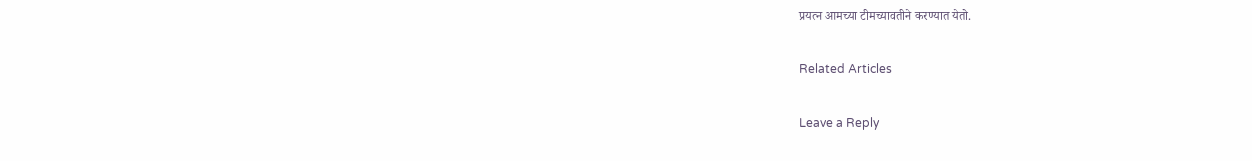प्रयत्न आमच्या टीमच्यावतीने करण्यात येतो.

Related Articles

Leave a Reply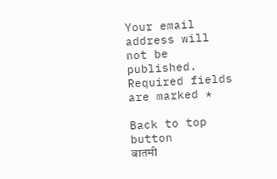Your email address will not be published. Required fields are marked *

Back to top button
बातमी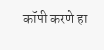कॉपी करणे हा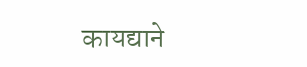कायद्याने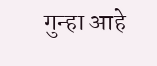गुन्हा आहे